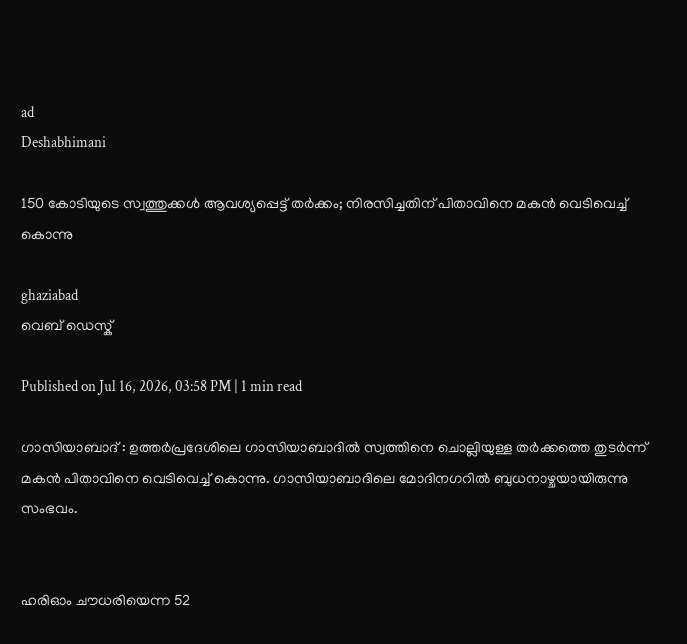ad
Deshabhimani

150 കോടിയുടെ സ്വത്തുക്കൾ ആവശ്യപ്പെട്ട് തര്‍ക്കം; നിരസിച്ചതിന് പിതാവിനെ മകൻ വെടിവെച്ച് കൊന്നു

ghaziabad
വെബ് ഡെസ്ക്

Published on Jul 16, 2026, 03:58 PM | 1 min read

ഗാസിയാബാദ് : ഉത്തർപ്രദേശിലെ ഗാസിയാബാദിൽ സ്വത്തിനെ ചൊല്ലിയുള്ള തർക്കത്തെ തുടർന്ന് മകൻ പിതാവിനെ വെടിവെച്ച് കൊന്നു. ഗാസിയാബാദിലെ മോദിനഗറിൽ ബുധനാഴ്ചയായിരുന്നു സംഭവം.


ഹരിഓം ചൗധരിയെന്ന 52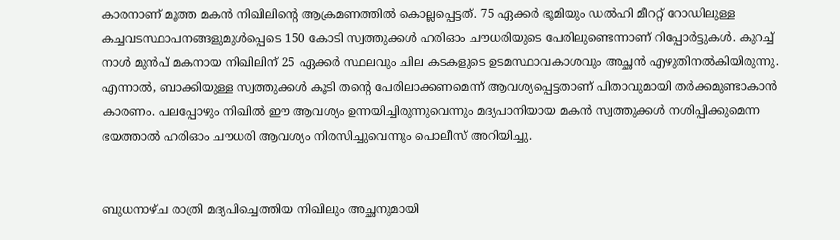കാരനാണ് മൂത്ത മകൻ നിഖിലിന്റെ ആക്രമണത്തിൽ കൊല്ലപ്പെട്ടത്. 75 ഏക്കർ ഭൂമിയും ഡൽഹി മീററ്റ് റോഡിലുള്ള കച്ചവടസ്ഥാപനങ്ങളുമുൾപ്പെടെ 150 കോടി സ്വത്തുക്കൾ ഹരിഓം ചൗധരിയുടെ പേരിലുണ്ടെന്നാണ് റിപ്പോർട്ടുകൾ. കുറച്ച് നാൾ മുൻപ് മകനായ നിഖിലിന് 25 ഏക്കർ സ്ഥലവും ചില കടകളുടെ ഉടമസ്ഥാവകാശവും അച്ഛൻ എഴുതിനൽകിയിരുന്നു. എന്നാൽ, ബാക്കിയുള്ള സ്വത്തുക്കൾ കൂടി തന്റെ പേരിലാക്കണമെന്ന് ആവശ്യപ്പെട്ടതാണ് പിതാവുമായി തർക്കമുണ്ടാകാൻ കാരണം. പലപ്പോഴും നിഖിൽ ഈ ആവശ്യം ഉന്നയിച്ചിരുന്നുവെന്നും മദ്യപാനിയായ മകൻ സ്വത്തുക്കൾ നശിപ്പിക്കുമെന്ന ഭയത്താൽ ഹരിഓം ചൗധരി ആവശ്യം നിരസിച്ചുവെന്നും പൊലീസ് അറിയിച്ചു.


ബുധനാഴ്ച രാത്രി മദ്യപിച്ചെത്തിയ നിഖിലും അച്ഛനുമായി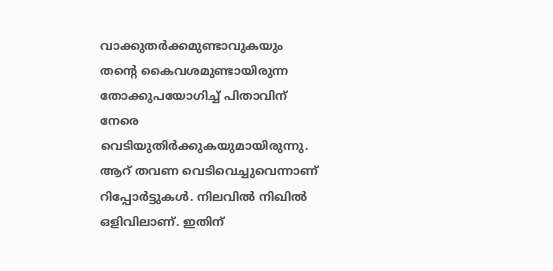വാക്കുതർക്കമുണ്ടാവുകയും തന്റെ കൈവശമുണ്ടായിരുന്ന തോക്കുപയോഗിച്ച് പിതാവിന് നേരെ വെടിയുതിർക്കുകയുമായിരുന്നു. ആറ് തവണ വെടിവെച്ചുവെന്നാണ് റിപ്പോർട്ടുകൾ. നിലവിൽ നിഖിൽ ഒളിവിലാണ്. ഇതിന്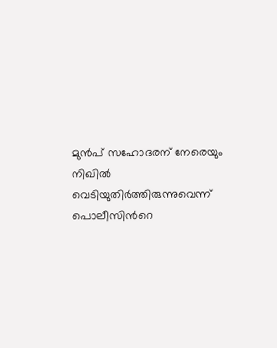മുന്‍പ് സഹോദരന് നേരെയും നിഖില്‍ വെടിയുതിര്‍ത്തിരുന്നുവെന്ന് പൊലീസിന്‍റെ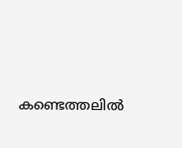കണ്ടെത്തലില്‍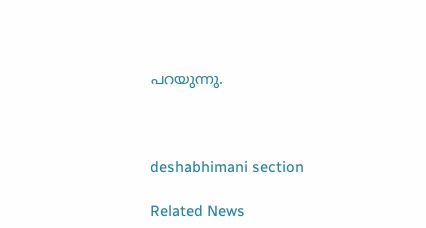പറയുന്നു.



deshabhimani section

Related News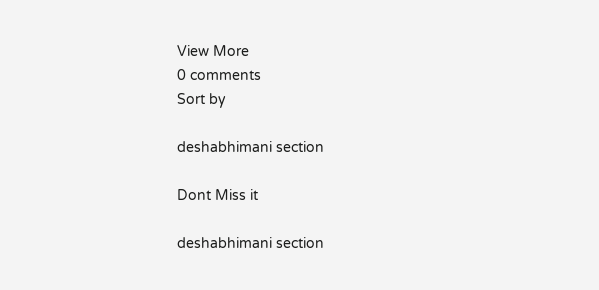View More
0 comments
Sort by

deshabhimani section

Dont Miss it

deshabhimani section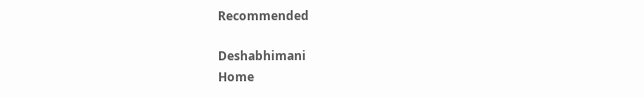Recommended

Deshabhimani
Home